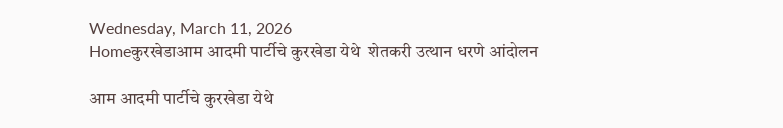Wednesday, March 11, 2026
Homeकुरखेडाआम आदमी पार्टीचे कुरखेडा येथे  शेतकरी उत्थान धरणे आंदोलन

आम आदमी पार्टीचे कुरखेडा येथे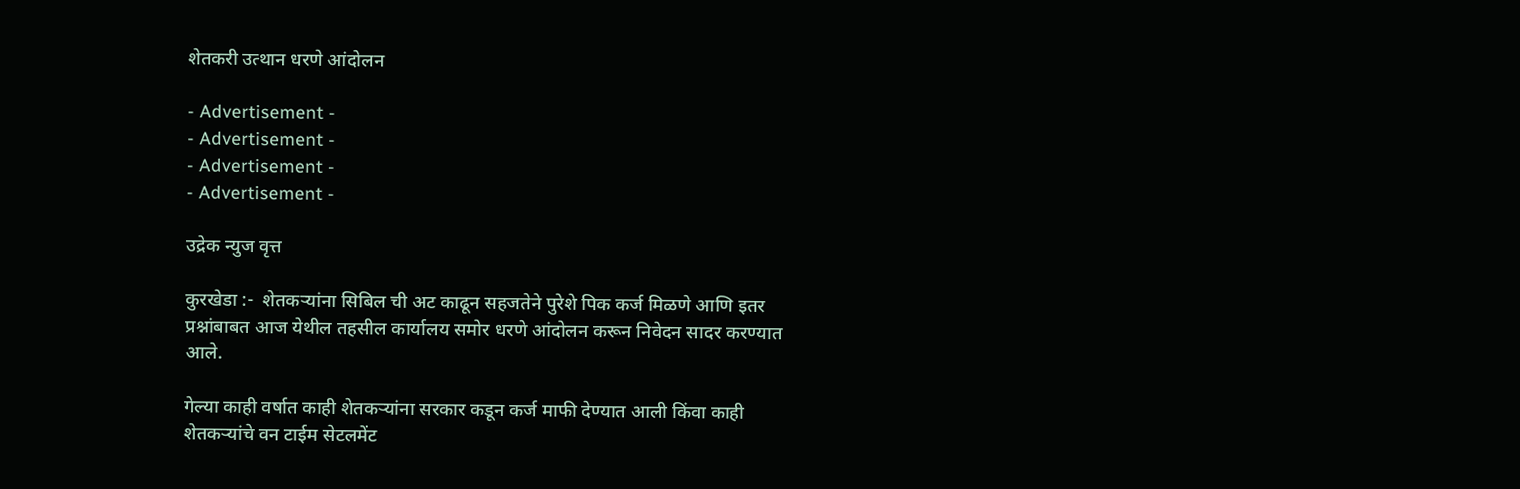शेतकरी उत्थान धरणे आंदोलन

- Advertisement -
- Advertisement -
- Advertisement -
- Advertisement -

उद्रेक न्युज वृत्त

कुरखेडा :-  शेतकऱ्यांना सिबिल ची अट काढून सहजतेने पुरेशे पिक कर्ज मिळणे आणि इतर प्रश्नांबाबत आज येथील तहसील कार्यालय समोर धरणे आंदोलन करून निवेदन सादर करण्यात आले.

गेल्या काही वर्षात काही शेतकऱ्यांना सरकार कडून कर्ज माफी देण्यात आली किंवा काही शेतकऱ्यांचे वन टाईम सेटलमेंट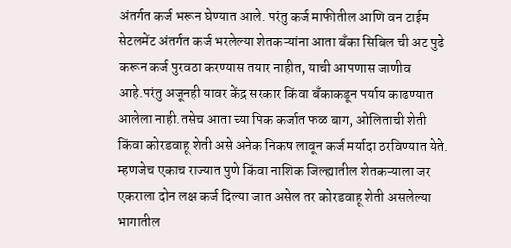अंतर्गत कर्ज भरून घेण्यात आले. परंतु कर्ज माफीतील आणि वन टाईम सेटलमेंट अंतर्गत कर्ज भरलेल्या शेतकऱ्यांना आता बँका सिबिल ची अट पुढे करून कर्ज पुरवठा करण्यास तयार नाहीत, याची आपणास जाणीव आहे.परंतु अजूनही यावर केंद्र सरकार किंवा बँकाकडून पर्याय काढण्यात आलेला नाही.तसेच आता च्या पिक कर्जात फळ बाग, ओलिताची शेती किंवा कोरडवाहू शेती असे अनेक निकष लावून कर्ज मर्यादा ठरविण्यात येते. म्हणजेच एकाच राज्यात पुणे किंवा नाशिक जिल्ह्यातील शेतकऱ्याला जर एकराला दोन लक्ष कर्ज दिल्या जात असेल तर कोरडवाहू शेती असलेल्या भागातील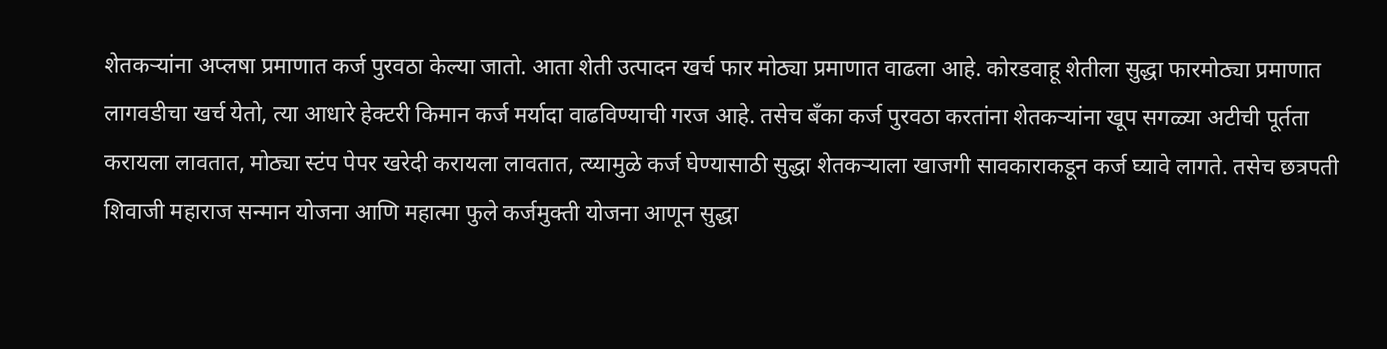शेतकऱ्यांना अप्लषा प्रमाणात कर्ज पुरवठा केल्या जातो. आता शेती उत्पादन खर्च फार मोठ्या प्रमाणात वाढला आहे. कोरडवाहू शेतीला सुद्धा फारमोठ्या प्रमाणात लागवडीचा खर्च येतो, त्या आधारे हेक्टरी किमान कर्ज मर्यादा वाढविण्याची गरज आहे. तसेच बँका कर्ज पुरवठा करतांना शेतकऱ्यांना खूप सगळ्या अटीची पूर्तता करायला लावतात, मोठ्या स्टंप पेपर खरेदी करायला लावतात, त्य्यामुळे कर्ज घेण्यासाठी सुद्धा शेतकऱ्याला खाजगी सावकाराकडून कर्ज घ्यावे लागते. तसेच छत्रपती शिवाजी महाराज सन्मान योजना आणि महात्मा फुले कर्जमुक्ती योजना आणून सुद्धा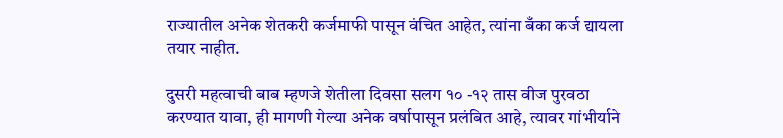राज्यातील अनेक शेतकरी कर्जमाफी पासून वंचित आहेत, त्यांना बँका कर्ज द्यायला तयार नाहीत.

दुसरी महत्वाची बाब म्हणजे शेतीला दिवसा सलग १० -१२ तास वीज पुरवठा करण्यात यावा, ही मागणी गेल्या अनेक वर्षापासून प्रलंबित आहे, त्यावर गांभीर्याने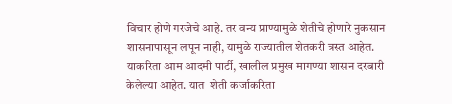विचार होणे गरजेचे आहे. तर वन्य प्राण्यामुळे शेतीचे होणारे नुकसान शासनापासून लपून नाही, यामुळे राज्यातील शेतकरी त्रस्त आहेत. याकरिता आम आदमी पार्टी, खालील प्रमुख मागण्या शासन दरबारी केलेल्या आहेत. यात  शेती कर्जाकरिता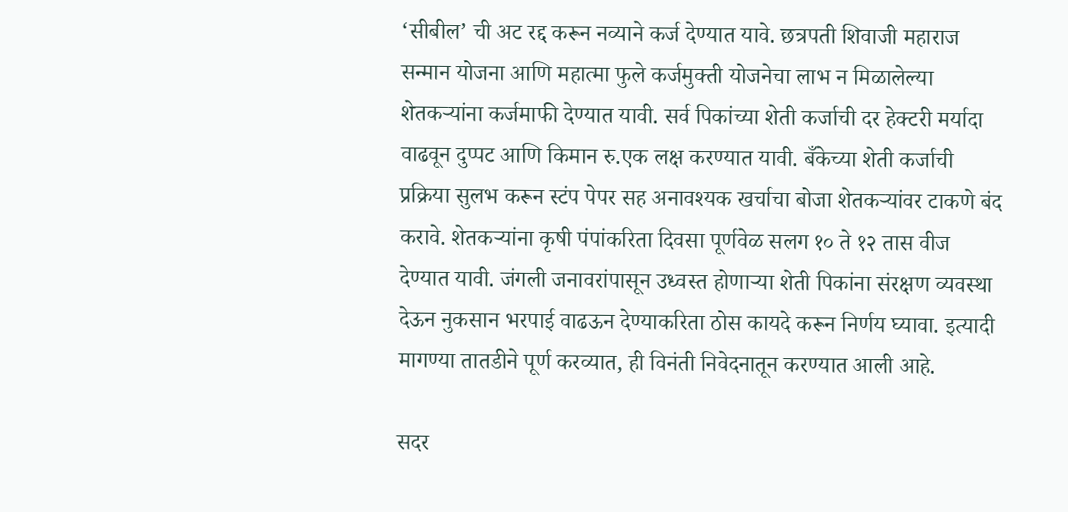‘सीबील’ ची अट रद्द करून नव्याने कर्ज देण्यात यावे. छत्रपती शिवाजी महाराज सन्मान योजना आणि महात्मा फुले कर्जमुक्ती योजनेचा लाभ न मिळालेल्या शेतकऱ्यांना कर्जमाफी देण्यात यावी. सर्व पिकांच्या शेती कर्जाची दर हेक्टरी मर्यादा वाढवून दुप्पट आणि किमान रु.एक लक्ष करण्यात यावी. बँकेच्या शेती कर्जाची प्रक्रिया सुलभ करून स्टंप पेपर सह अनावश्यक खर्चाचा बोजा शेतकऱ्यांवर टाकणे बंद करावे. शेतकऱ्यांना कृषी पंपांकरिता दिवसा पूर्णवेळ सलग १० ते १२ तास वीज देण्यात यावी. जंगली जनावरांपासून उध्वस्त होणाऱ्या शेती पिकांना संरक्षण व्यवस्था देऊन नुकसान भरपाई वाढऊन देण्याकरिता ठोस कायदे करून निर्णय घ्यावा. इत्यादी मागण्या तातडीने पूर्ण करव्यात, ही विनंती निवेदनातून करण्यात आली आहे.

सदर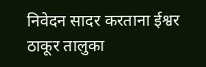निवेदन सादर करताना ईश्वर ठाकूर तालुका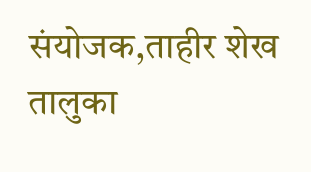संयोजक,ताहीर शेख तालुका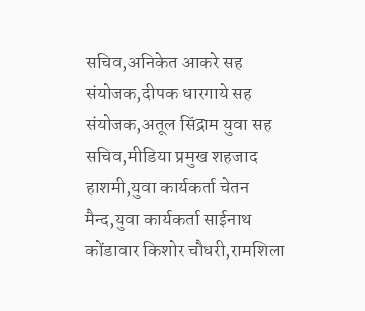सचिव,अनिकेत आकरे सह संयोजक,दीपक धारगाये सह संयोजक,अतूल सिंद्राम युवा सह सचिव,मीडिया प्रमुख शहजाद हाशमी,युवा कार्यकर्ता चेतन मैन्द,युवा कार्यकर्ता साईनाथ कोंडावार किशोर चौधरी,रामशिला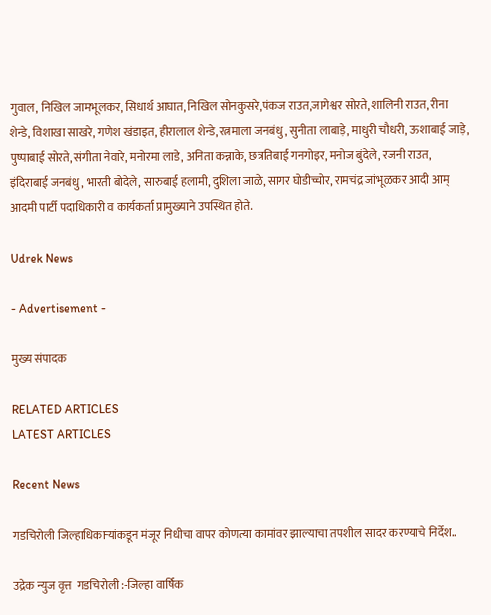गुवाल, निखिल जामभूलकर, सिधार्थ आघात, निखिल सोनकुसरे,पंकज राउत,जागेश्वर सोरते, शालिनी राउत, रीना शेन्डे, विशाखा साखरे, गणेश खंडाइत, हीरालाल शेन्डे,रत्नमाला जनबंधु, सुनीता लाबाड़े, माधुरी चौधरी, ऊशाबाई जाड़े, पुष्पाबाई सोरते, संगीता नेवारे, मनोरमा लाडे, अनिता कन्नाके, छत्रतिबाई गनगोइर, मनोज बुंदेले, रजनी राउत, इंदिराबाई जनबंधु, भारती बोदेले, सारुबाई हलामी, दुशिला जाळे, सागर घोडीच्चोर, रामचंद्र जांभूळकर आदी आम् आदमी पार्टी पदाधिकारी व कार्यकर्ता प्रामुख्याने उपस्थित होते.

Udrek News

- Advertisement -

मुख्य संपादक

RELATED ARTICLES
LATEST ARTICLES

Recent News

गडचिरोली जिल्हाधिकाऱ्यांकडून मंजूर निधीचा वापर कोणत्या कामांवर झाल्याचा तपशील सादर करण्याचे निर्देश..

उद्रेक न्युज वृत्त  गडचिरोली :-जिल्हा वार्षिक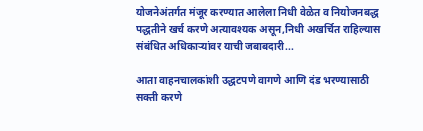योजनेअंतर्गत मंजूर करण्यात आलेला निधी वेळेत व नियोजनबद्ध पद्धतीने खर्च करणे अत्यावश्यक असून,निधी अखर्चित राहिल्यास संबंधित अधिकाऱ्यांवर याची जबाबदारी...

आता वाहनचालकांशी उद्धटपणे वागणे आणि दंड भरण्यासाठी सक्ती करणे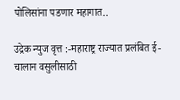पोलिसांना पडणार महागात..

उद्रेक न्युज वृत्त :-महाराष्ट्र राज्यात प्रलंबित ई-चालान वसुलीसाठी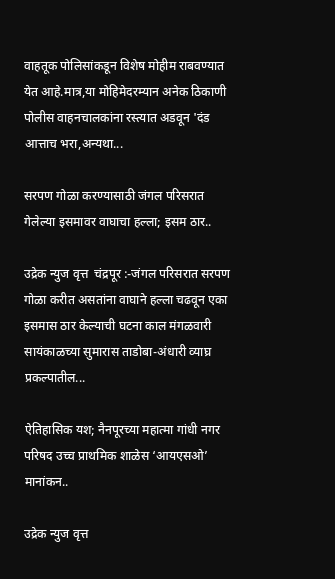वाहतूक पोलिसांकडून विशेष मोहीम राबवण्यात येत आहे.मात्र,या मोहिमेदरम्यान अनेक ठिकाणी पोलीस वाहनचालकांना रस्त्यात अडवून 'दंड आत्ताच भरा,अन्यथा...

सरपण गोळा करण्यासाठी जंगल परिसरात गेलेल्या इसमावर वाघाचा हल्ला; इसम ठार..

उद्रेक न्युज वृत्त  चंद्रपूर :-जंगल परिसरात सरपण गोळा करीत असतांना वाघाने हल्ला चढवून एका इसमास ठार केल्याची घटना काल मंगळवारी सायंकाळच्या सुमारास ताडोबा-अंधारी व्याघ्र प्रकल्पातील...

ऐतिहासिक यश; नैनपूरच्या महात्मा गांधी नगर परिषद उच्च प्राथमिक शाळेस ‘आयएसओ’ मानांकन..

उद्रेक न्युज वृत्त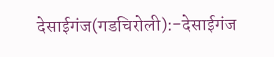देसाईगंज(गडचिरोली):-देसाईगंज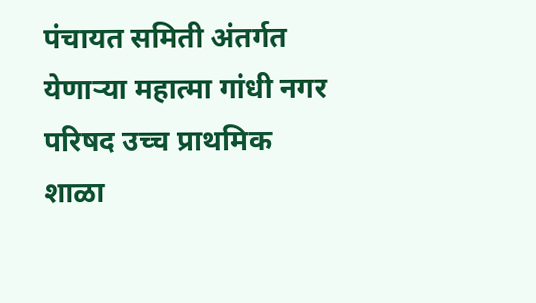पंचायत समिती अंतर्गत येणाऱ्या महात्मा गांधी नगर परिषद उच्च प्राथमिक शाळा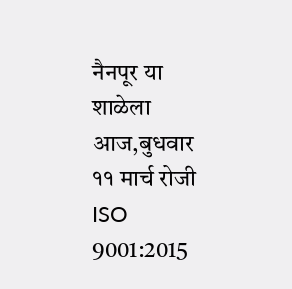नैनपूर या शाळेला आज,बुधवार ११ मार्च रोजी ISO 9001:2015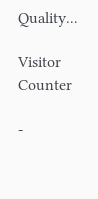Quality...

Visitor Counter

-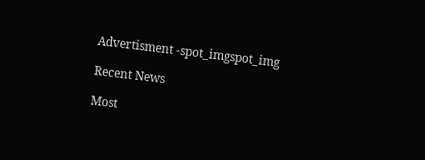Advertisment -spot_imgspot_img

Recent News

Most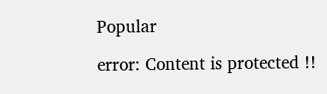Popular

error: Content is protected !!